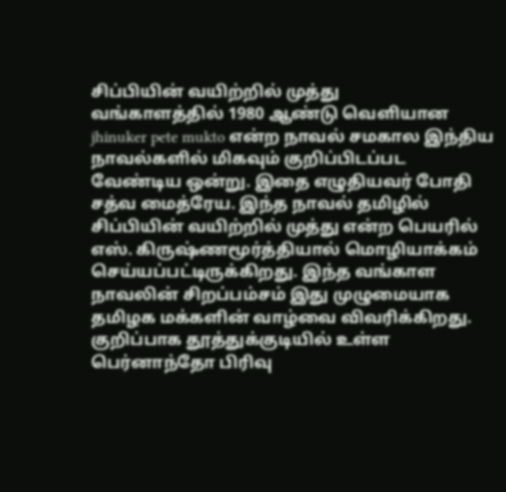சிப்பியின் வயிற்றில் முத்து
வங்காளத்தில் 1980 ஆண்டு வெளியான jhinuker pete mukto என்ற நாவல் சமகால இந்திய நாவல்களில் மிகவும் குறிப்பிடப்பட வேண்டிய ஒன்று. இதை எழுதியவர் போதி சத்வ மைத்ரேய. இந்த நாவல் தமிழில் சிப்பியின் வயிற்றில் முத்து என்ற பெயரில் எஸ். கிருஷ்ணமூர்த்தியால் மொழியாக்கம் செய்யப்பட்டிருக்கிறது. இந்த வங்காள நாவலின் சிறப்பம்சம் இது முழுமையாக தமிழக மக்களின் வாழ்வை விவரிக்கிறது. குறிப்பாக தூத்துக்குடியில் உள்ள பெர்னாந்தோ பிரிவு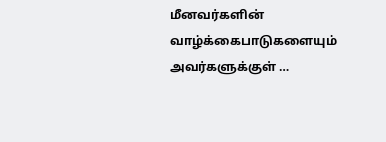மீனவர்களின் வாழ்க்கைபாடுகளையும் அவர்களுக்குள் …